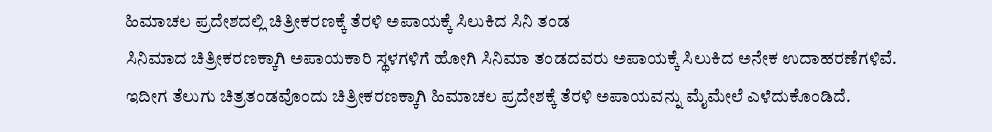ಹಿಮಾಚಲ ಪ್ರದೇಶದಲ್ಲಿ ಚಿತ್ರೀಕರಣಕ್ಕೆ ತೆರಳಿ ಅಪಾಯಕ್ಕೆ ಸಿಲುಕಿದ ಸಿನಿ ತಂಡ
ಸಿನಿಮಾದ ಚಿತ್ರೀಕರಣಕ್ಕಾಗಿ ಅಪಾಯಕಾರಿ ಸ್ಥಳಗಳಿಗೆ ಹೋಗಿ ಸಿನಿಮಾ ತಂಡದವರು ಅಪಾಯಕ್ಕೆ ಸಿಲುಕಿದ ಅನೇಕ ಉದಾಹರಣೆಗಳಿವೆ. ಇದೀಗ ತೆಲುಗು ಚಿತ್ರತಂಡವೊಂದು ಚಿತ್ರೀಕರಣಕ್ಕಾಗಿ ಹಿಮಾಚಲ ಪ್ರದೇಶಕ್ಕೆ ತೆರಳಿ ಅಪಾಯವನ್ನು ಮೈಮೇಲೆ ಎಳೆದುಕೊಂಡಿದೆ.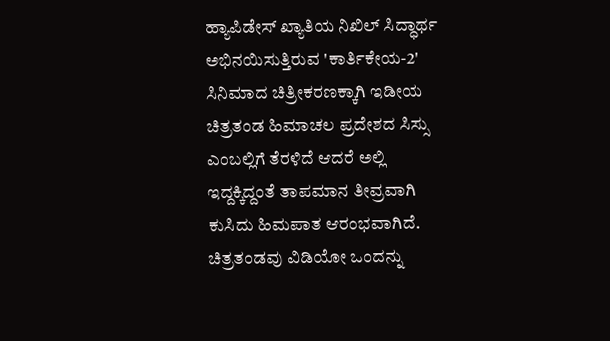ಹ್ಯಾಪಿಡೇಸ್ ಖ್ಯಾತಿಯ ನಿಖಿಲ್ ಸಿದ್ಧಾರ್ಥ ಅಭಿನಯಿಸುತ್ತಿರುವ 'ಕಾರ್ತಿಕೇಯ-2' ಸಿನಿಮಾದ ಚಿತ್ರೀಕರಣಕ್ಕಾಗಿ ಇಡೀಯ ಚಿತ್ರತಂಡ ಹಿಮಾಚಲ ಪ್ರದೇಶದ ಸಿಸ್ಸು ಎಂಬಲ್ಲಿಗೆ ತೆರಳಿದೆ ಆದರೆ ಅಲ್ಲಿ ಇದ್ದಕ್ಕಿದ್ದಂತೆ ತಾಪಮಾನ ತೀವ್ರವಾಗಿ ಕುಸಿದು ಹಿಮಪಾತ ಆರಂಭವಾಗಿದೆ.
ಚಿತ್ರತಂಡವು ವಿಡಿಯೋ ಒಂದನ್ನು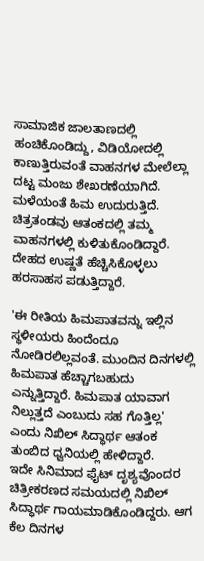ಸಾಮಾಜಿಕ ಜಾಲತಾಣದಲ್ಲಿ ಹಂಚಿಕೊಂಡಿದ್ದು, ವಿಡಿಯೋದಲ್ಲಿ ಕಾಣುತ್ತಿರುವಂತೆ ವಾಹನಗಳ ಮೇಲೆಲ್ಲಾ ದಟ್ಟ ಮಂಜು ಶೇಖರಣೆಯಾಗಿದೆ. ಮಳೆಯಂತೆ ಹಿಮ ಉದುರುತ್ತಿದೆ. ಚಿತ್ರತಂಡವು ಆತಂಕದಲ್ಲಿ ತಮ್ಮ ವಾಹನಗಳಲ್ಲಿ ಕುಳಿತುಕೊಂಡಿದ್ದಾರೆ. ದೇಹದ ಉಷ್ಣತೆ ಹೆಚ್ಚಿಸಿಕೊಳ್ಳಲು ಹರಸಾಹಸ ಪಡುತ್ತಿದ್ದಾರೆ.

'ಈ ರೀತಿಯ ಹಿಮಪಾತವನ್ನು ಇಲ್ಲಿನ ಸ್ಥಳೀಯರು ಹಿಂದೆಂದೂ ನೋಡಿರಲಿಲ್ಲವಂತೆ. ಮುಂದಿನ ದಿನಗಳಲ್ಲಿ ಹಿಮಪಾತ ಹೆಚ್ಚಾಗಬಹುದು ಎನ್ನುತ್ತಿದ್ದಾರೆ. ಹಿಮಪಾತ ಯಾವಾಗ ನಿಲ್ಲುತ್ತದೆ ಎಂಬುದು ಸಹ ಗೊತ್ತಿಲ್ಲ' ಎಂದು ನಿಖಿಲ್ ಸಿದ್ಧಾರ್ಥ ಆತಂಕ ತುಂಬಿದ ಧ್ವನಿಯಲ್ಲಿ ಹೇಳಿದ್ದಾರೆ.
ಇದೇ ಸಿನಿಮಾದ ಫೈಟ್ ದೃಶ್ಯವೊಂದರ ಚಿತ್ರೀಕರಣದ ಸಮಯದಲ್ಲಿ ನಿಖಿಲ್ ಸಿದ್ಧಾರ್ಥ ಗಾಯಮಾಡಿಕೊಂಡಿದ್ದರು. ಆಗ ಕೆಲ ದಿನಗಳ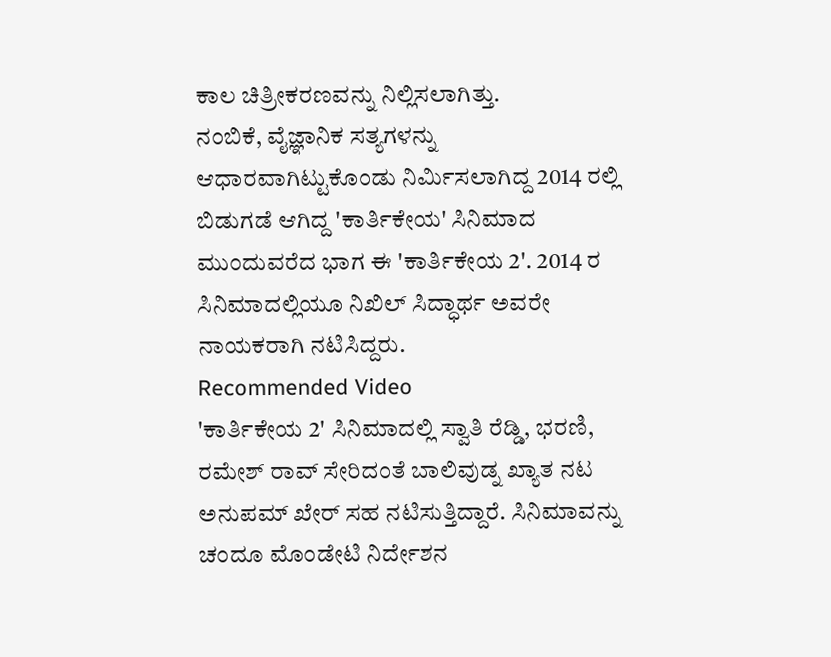ಕಾಲ ಚಿತ್ರೀಕರಣವನ್ನು ನಿಲ್ಲಿಸಲಾಗಿತ್ತು.
ನಂಬಿಕೆ, ವೈಜ್ಞಾನಿಕ ಸತ್ಯಗಳನ್ನು ಆಧಾರವಾಗಿಟ್ಟುಕೊಂಡು ನಿರ್ಮಿಸಲಾಗಿದ್ದ 2014 ರಲ್ಲಿ ಬಿಡುಗಡೆ ಆಗಿದ್ದ 'ಕಾರ್ತಿಕೇಯ' ಸಿನಿಮಾದ ಮುಂದುವರೆದ ಭಾಗ ಈ 'ಕಾರ್ತಿಕೇಯ 2'. 2014 ರ ಸಿನಿಮಾದಲ್ಲಿಯೂ ನಿಖಿಲ್ ಸಿದ್ಧಾರ್ಥ ಅವರೇ ನಾಯಕರಾಗಿ ನಟಿಸಿದ್ದರು.
Recommended Video
'ಕಾರ್ತಿಕೇಯ 2' ಸಿನಿಮಾದಲ್ಲಿ ಸ್ವಾತಿ ರೆಡ್ಡಿ, ಭರಣಿ, ರಮೇಶ್ ರಾವ್ ಸೇರಿದಂತೆ ಬಾಲಿವುಡ್ನ ಖ್ಯಾತ ನಟ ಅನುಪಮ್ ಖೇರ್ ಸಹ ನಟಿಸುತ್ತಿದ್ದಾರೆ. ಸಿನಿಮಾವನ್ನು ಚಂದೂ ಮೊಂಡೇಟಿ ನಿರ್ದೇಶನ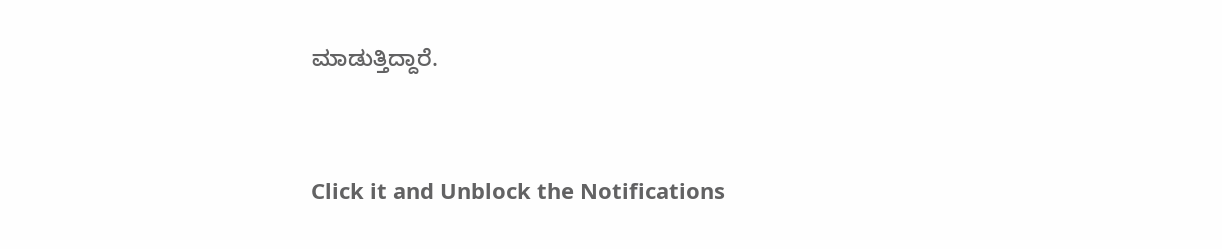ಮಾಡುತ್ತಿದ್ದಾರೆ.


Click it and Unblock the Notifications